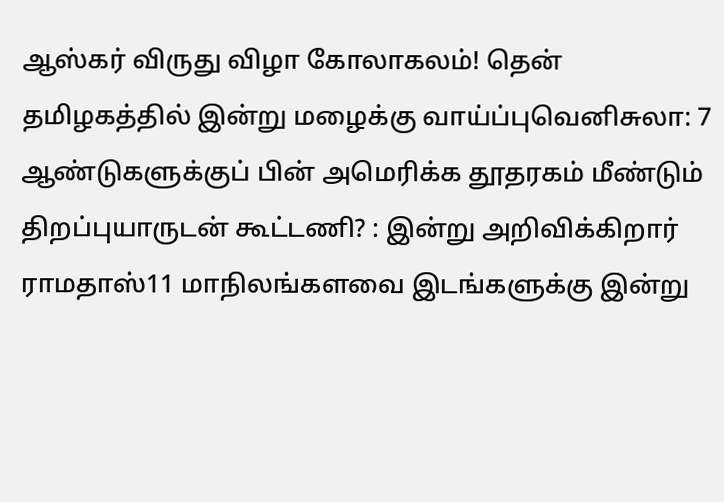ஆஸ்கர் விருது விழா கோலாகலம்! தென் தமிழகத்தில் இன்று மழைக்கு வாய்ப்புவெனிசுலா: 7 ஆண்டுகளுக்குப் பின் அமெரிக்க தூதரகம் மீண்டும் திறப்புயாருடன் கூட்டணி? : இன்று அறிவிக்கிறார் ராமதாஸ்11 மாநிலங்களவை இடங்களுக்கு இன்று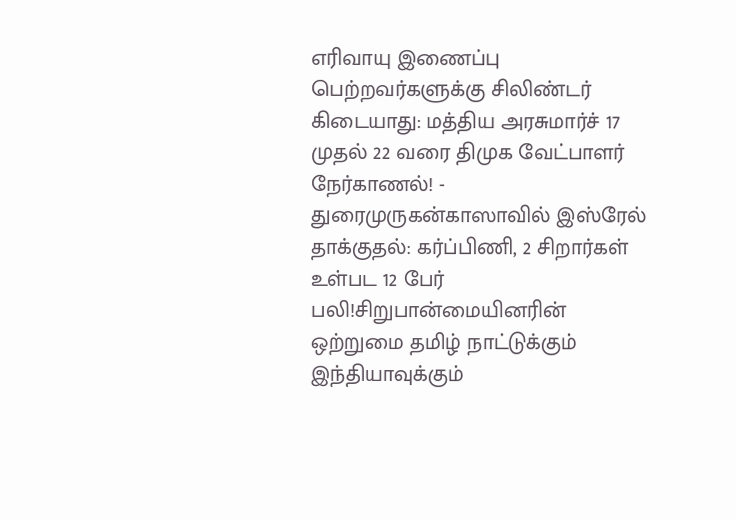எரிவாயு இணைப்பு பெற்றவர்களுக்கு சிலிண்டர் கிடையாது: மத்திய அரசுமார்ச் 17 முதல் 22 வரை திமுக வேட்பாளர் நேர்காணல்! - துரைமுருகன்காஸாவில் இஸ்ரேல் தாக்குதல்: கர்ப்பிணி, 2 சிறார்கள் உள்பட 12 பேர் பலி!சிறுபான்மையினரின் ஒற்றுமை தமிழ் நாட்டுக்கும் இந்தியாவுக்கும்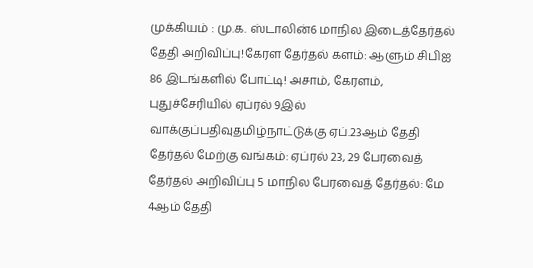முக்கியம் : மு.க. ஸ்டாலின்6 மாநில இடைத்தேர்தல் தேதி அறிவிப்பு!கேரள தேர்தல் களம்: ஆளும் சிபிஐ 86 இடங்களில் போட்டி! அசாம், கேரளம், புதுச்சேரியில் ஏப்ரல் 9இல் வாக்குப்பதிவுதமிழ்நாட்டுக்கு ஏப்.23ஆம் தேதி தேர்தல் மேற்கு வங்கம்: ஏப்ரல் 23, 29 பேரவைத் தேர்தல் அறிவிப்பு 5 மாநில பேரவைத் தேர்தல்: மே 4ஆம் தேதி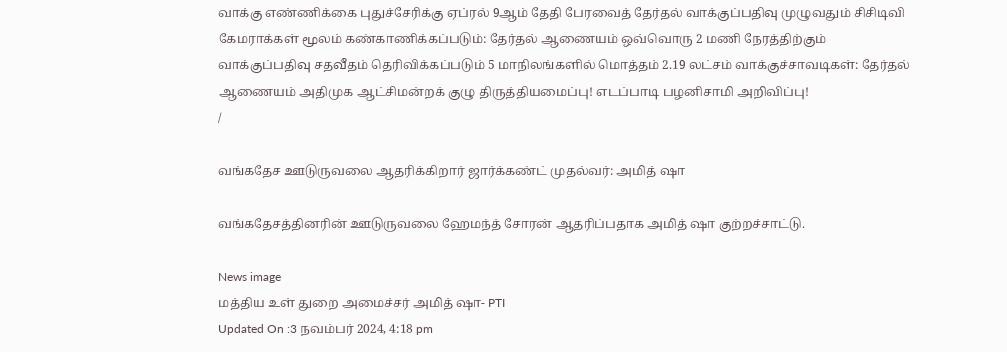வாக்கு எண்ணிக்கை புதுச்சேரிக்கு ஏப்ரல் 9ஆம் தேதி பேரவைத் தேர்தல் வாக்குப்பதிவு முழுவதும் சிசிடிவி கேமராக்கள் மூலம் கண்காணிக்கப்படும்: தேர்தல் ஆணையம் ஒவ்வொரு 2 மணி நேரத்திற்கும் வாக்குப்பதிவு சதவீதம் தெரிவிக்கப்படும் 5 மாநிலங்களில் மொத்தம் 2.19 லட்சம் வாக்குச்சாவடிகள்: தேர்தல் ஆணையம் அதிமுக ஆட்சிமன்றக் குழு திருத்தியமைப்பு! எடப்பாடி பழனிசாமி அறிவிப்பு!
/

வங்கதேச ஊடுருவலை ஆதரிக்கிறார் ஜார்க்கண்ட் முதல்வர்: அமித் ஷா

வங்கதேசத்தினரின் ஊடுருவலை ஹேமந்த் சோரன் ஆதரிப்பதாக அமித் ஷா குற்றச்சாட்டு.

News image
மத்திய உள் துறை அமைச்சர் அமித் ஷா- PTI
Updated On :3 நவம்பர் 2024, 4:18 pm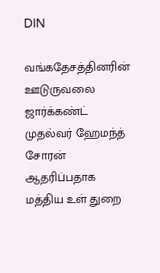DIN

வங்கதேசத்தினரின் ஊடுருவலை ஜார்க்கண்ட் முதல்வர் ஹேமந்த் சோரன் ஆதரிப்பதாக மத்திய உள் துறை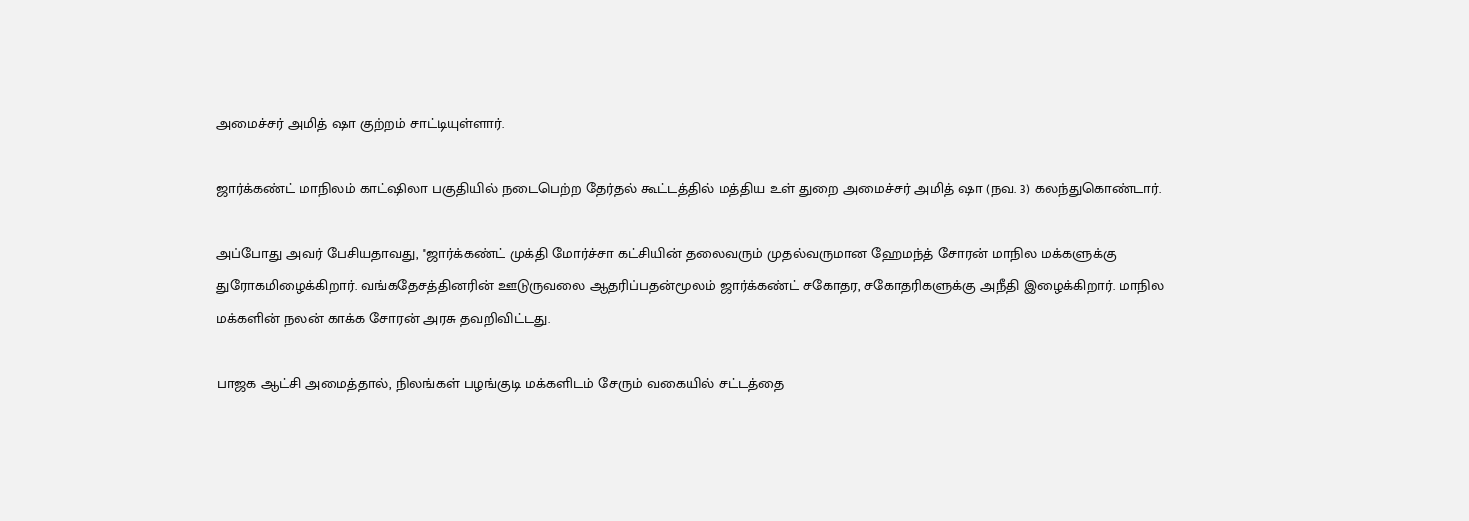அமைச்சர் அமித் ஷா குற்றம் சாட்டியுள்ளார்.

ஜார்க்கண்ட் மாநிலம் காட்ஷிலா பகுதியில் நடைபெற்ற தேர்தல் கூட்டத்தில் மத்திய உள் துறை அமைச்சர் அமித் ஷா (நவ. 3) கலந்துகொண்டார்.

அப்போது அவர் பேசியதாவது, ''ஜார்க்கண்ட் முக்தி மோர்ச்சா கட்சியின் தலைவரும் முதல்வருமான ஹேமந்த் சோரன் மாநில மக்களுக்கு துரோகமிழைக்கிறார். வங்கதேசத்தினரின் ஊடுருவலை ஆதரிப்பதன்மூலம் ஜார்க்கண்ட் சகோதர, சகோதரிகளுக்கு அநீதி இழைக்கிறார். மாநில மக்களின் நலன் காக்க சோரன் அரசு தவறிவிட்டது.

பாஜக ஆட்சி அமைத்தால், நிலங்கள் பழங்குடி மக்களிடம் சேரும் வகையில் சட்டத்தை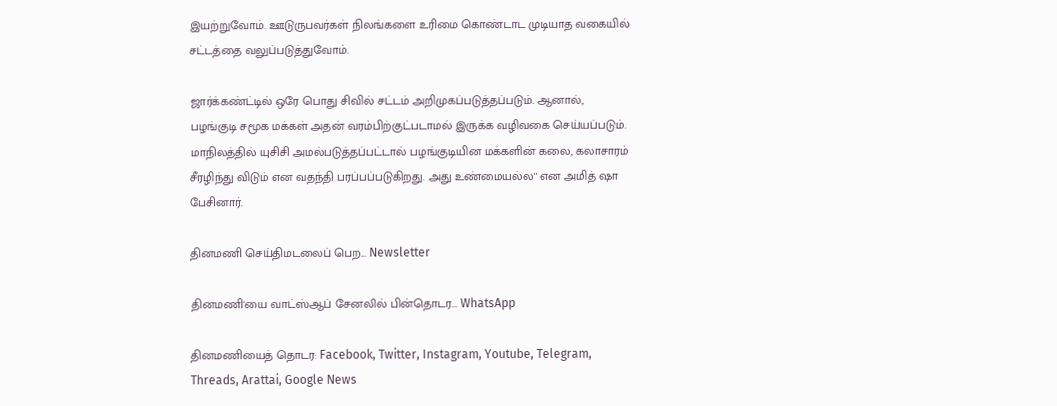இயற்றுவோம். ஊடுருபவர்கள் நிலங்களை உரிமை கொண்டாட முடியாத வகையில் சட்டத்தை வலுப்படுத்துவோம்.

ஜார்க்கண்ட்டில் ஒரே பொது சிவில் சட்டம் அறிமுகப்படுத்தப்படும். ஆனால், பழங்குடி சமூக மக்கள் அதன் வரம்பிற்குட்படாமல் இருக்க வழிவகை செய்யப்படும். மாநிலத்தில் யுசிசி அமல்படுத்தப்பட்டால் பழங்குடியின மக்களின் கலை, கலாசாரம் சீரழிந்து விடும் என வதந்தி பரப்பப்படுகிறது. அது உண்மையல்ல'' என அமித் ஷா பேசினார்.

தினமணி செய்திமடலைப் பெற... Newsletter

தினமணி'யை வாட்ஸ்ஆப் சேனலில் பின்தொடர... WhatsApp

தினமணியைத் தொடர: Facebook, Twitter, Instagram, Youtube, Telegram, Threads, Arattai, Google News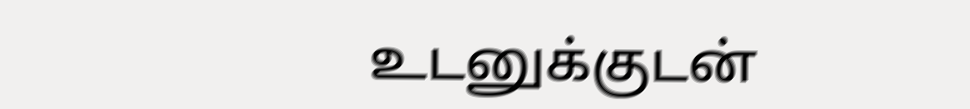உடனுக்குடன்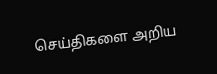செய்திகளை அறிய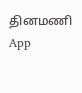தினமணி App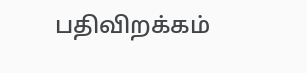பதிவிறக்கம்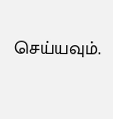செய்யவும்.